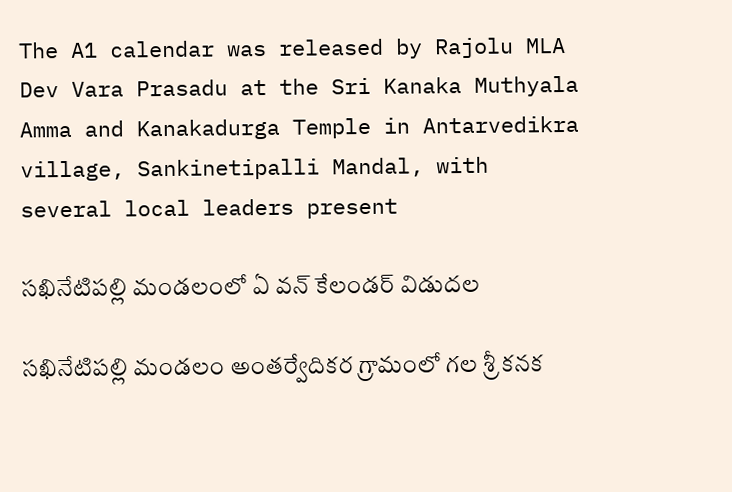The A1 calendar was released by Rajolu MLA Dev Vara Prasadu at the Sri Kanaka Muthyala Amma and Kanakadurga Temple in Antarvedikra village, Sankinetipalli Mandal, with several local leaders present

సఖినేటిపల్లి మండలంలో ఏ వన్ కేలండర్ విడుదల

సఖినేటిపల్లి మండలం అంతర్వేదికర గ్రామంలో గల శ్రీ కనక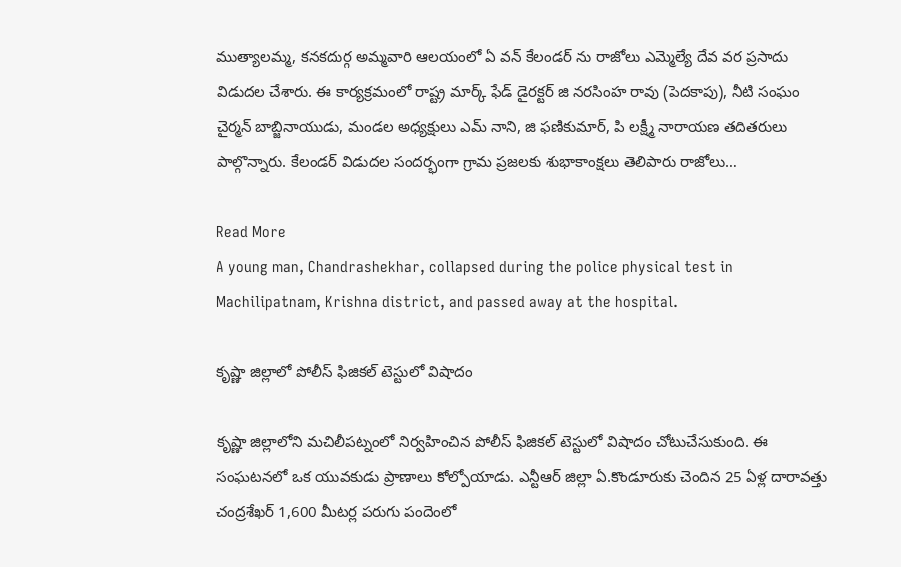ముత్యాలమ్మ, కనకదుర్గ అమ్మవారి ఆలయంలో ఏ వన్ కేలండర్ ను రాజోలు ఎమ్మెల్యే దేవ వర ప్రసాదు విడుదల చేశారు. ఈ కార్యక్రమంలో రాష్ట్ర మార్క్ ఫేడ్ డైరక్టర్ జి నరసింహ రావు (పెదకాపు), నీటి సంఘం చైర్మన్ బాబ్జినాయుడు, మండల అధ్యక్షులు ఎమ్ నాని, జి ఫణికుమార్, పి లక్ష్మీ నారాయణ తదితరులు పాల్గొన్నారు. కేలండర్ విడుదల సందర్భంగా గ్రామ ప్రజలకు శుభాకాంక్షలు తెలిపారు రాజోలు…

Read More
A young man, Chandrashekhar, collapsed during the police physical test in Machilipatnam, Krishna district, and passed away at the hospital.

కృష్ణా జిల్లాలో పోలీస్ ఫిజికల్ టెస్టులో విషాదం

కృష్ణా జిల్లాలోని మచిలీపట్నంలో నిర్వహించిన పోలీస్ ఫిజికల్ టెస్టులో విషాదం చోటుచేసుకుంది. ఈ సంఘటనలో ఒక యువకుడు ప్రాణాలు కోల్పోయాడు. ఎన్టీఆర్ జిల్లా ఏ.కొండూరుకు చెందిన 25 ఏళ్ల దారావత్తు చంద్రశేఖర్ 1,600 మీటర్ల పరుగు పందెంలో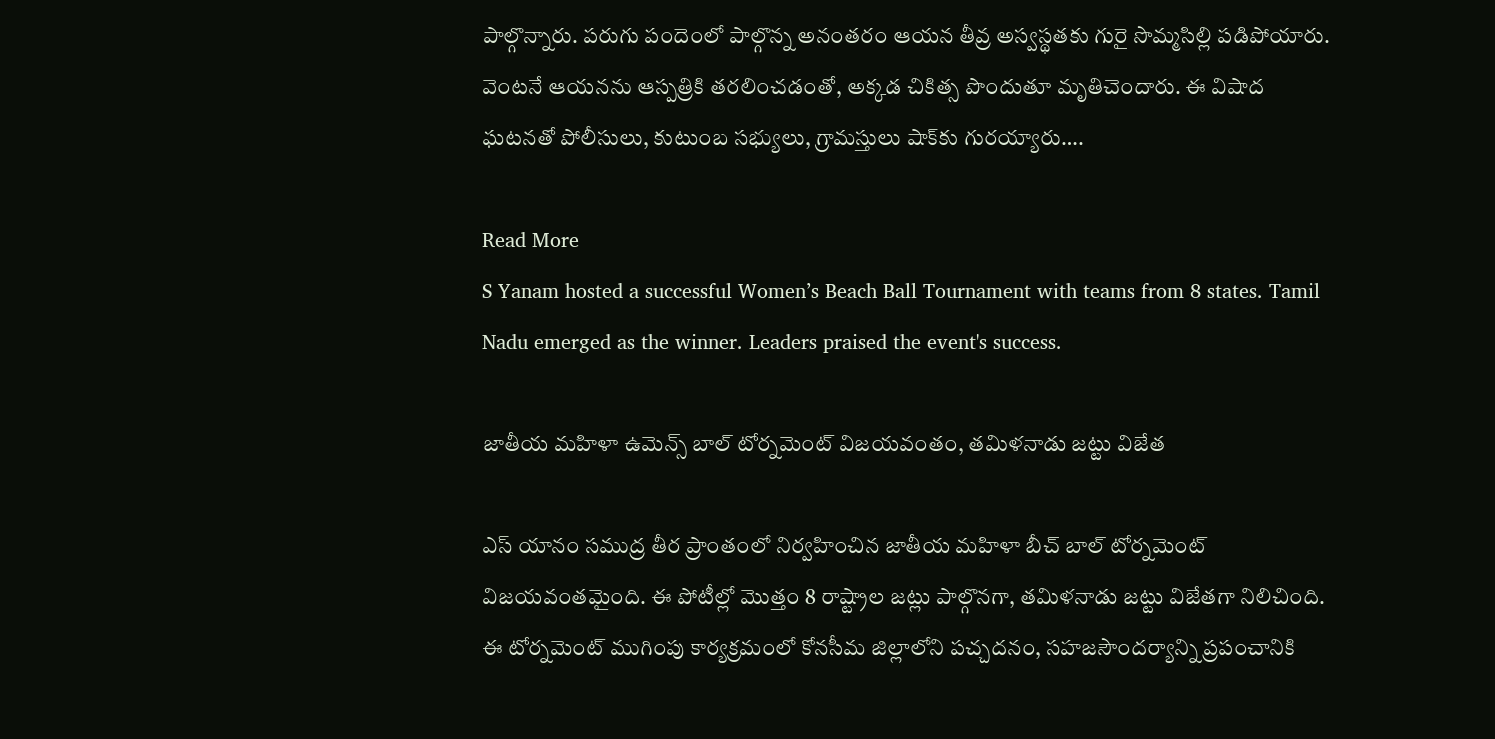పాల్గొన్నారు. పరుగు పందెంలో పాల్గొన్న అనంతరం ఆయన తీవ్ర అస్వస్థతకు గురై సొమ్మసిల్లి పడిపోయారు. వెంటనే ఆయనను ఆస్పత్రికి తరలించడంతో, అక్కడ చికిత్స పొందుతూ మృతిచెందారు. ఈ విషాద ఘటనతో పోలీసులు, కుటుంబ సభ్యులు, గ్రామస్తులు షాక్‌కు గురయ్యారు….

Read More
S Yanam hosted a successful Women’s Beach Ball Tournament with teams from 8 states. Tamil Nadu emerged as the winner. Leaders praised the event's success.

జాతీయ మహిళా ఉమెన్స్ బాల్ టోర్నమెంట్ విజయవంతం, తమిళనాడు జట్టు విజేత

ఎస్ యానం సముద్ర తీర ప్రాంతంలో నిర్వహించిన జాతీయ మహిళా బీచ్ బాల్ టోర్నమెంట్ విజయవంతమైంది. ఈ పోటీల్లో మొత్తం 8 రాష్ట్రాల జట్లు పాల్గొనగా, తమిళనాడు జట్టు విజేతగా నిలిచింది. ఈ టోర్నమెంట్ ముగింపు కార్యక్రమంలో కోనసీమ జిల్లాలోని పచ్చదనం, సహజసౌందర్యాన్ని ప్రపంచానికి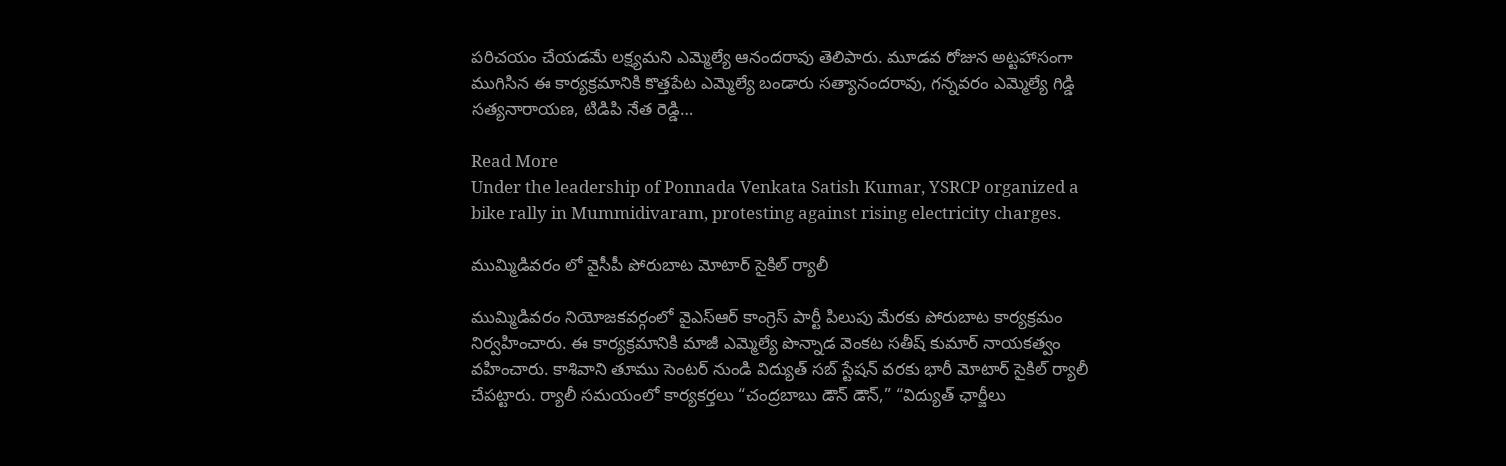పరిచయం చేయడమే లక్ష్యమని ఎమ్మెల్యే ఆనందరావు తెలిపారు. మూడవ రోజున అట్టహాసంగా ముగిసిన ఈ కార్యక్రమానికి కొత్తపేట ఎమ్మెల్యే బండారు సత్యానందరావు, గన్నవరం ఎమ్మెల్యే గిడ్డి సత్యనారాయణ, టిడిపి నేత రెడ్డి…

Read More
Under the leadership of Ponnada Venkata Satish Kumar, YSRCP organized a bike rally in Mummidivaram, protesting against rising electricity charges.

ముమ్మిడివరం లో వైసీపీ పోరుబాట మోటార్ సైకిల్ ర్యాలీ

ముమ్మిడివరం నియోజకవర్గంలో వైఎస్ఆర్ కాంగ్రెస్ పార్టీ పిలుపు మేరకు పోరుబాట కార్యక్రమం నిర్వహించారు. ఈ కార్యక్రమానికి మాజీ ఎమ్మెల్యే పొన్నాడ వెంకట సతీష్ కుమార్ నాయకత్వం వహించారు. కాశివాని తూము సెంటర్ నుండి విద్యుత్ సబ్ స్టేషన్ వరకు భారీ మోటార్ సైకిల్ ర్యాలీ చేపట్టారు. ర్యాలీ సమయంలో కార్యకర్తలు “చంద్రబాబు డౌన్ డౌన్,” “విద్యుత్ ఛార్జీలు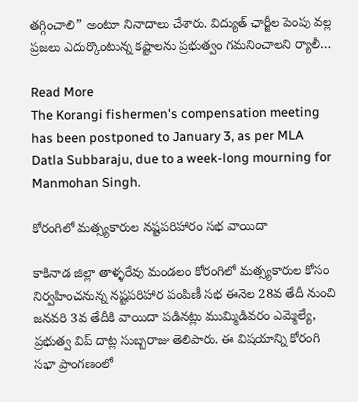తగ్గించాలి” అంటూ నినాదాలు చేశారు. విద్యుత్ ఛార్జీల పెంపు వల్ల ప్రజలు ఎదుర్కొంటున్న కష్టాలను ప్రభుత్వం గమనించాలని ర్యాలీ…

Read More
The Korangi fishermen's compensation meeting has been postponed to January 3, as per MLA Datla Subbaraju, due to a week-long mourning for Manmohan Singh.

కోరంగిలో మత్స్యకారుల నష్టపరిహారం సభ వాయిదా

కాకినాడ జిల్లా తాళ్ళరేవు మండలం కోరంగిలో మత్స్యకారుల కోసం నిర్వహించనున్న నష్టపరిహార పంపిణీ సభ ఈనెల 28వ తేదీ నుంచి జనవరి 3వ తేదీకి వాయిదా పడినట్లు ముమ్మిడివరం ఎమ్మెల్యే, ప్రభుత్వ విప్ దాట్ల సుబ్బరాజు తెలిపారు. ఈ విషయాన్ని కోరంగి సభా ప్రాంగణంలో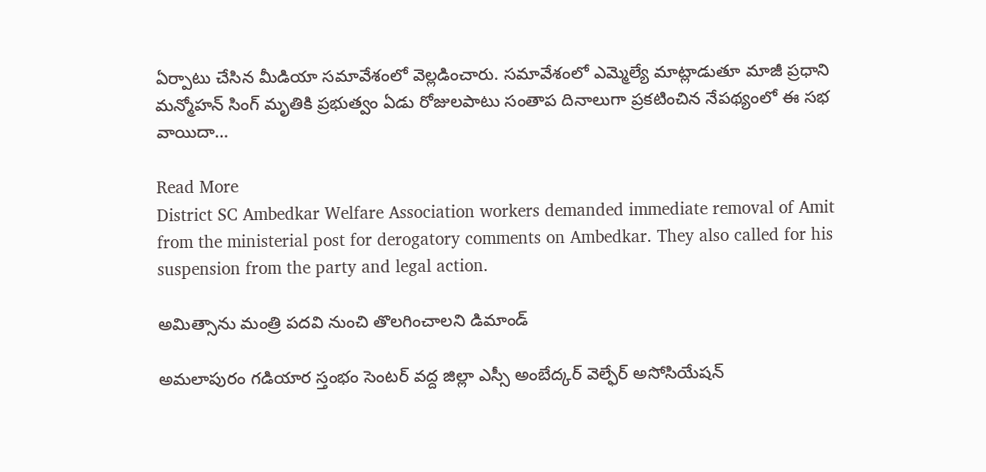ఏర్పాటు చేసిన మీడియా సమావేశంలో వెల్లడించారు. సమావేశంలో ఎమ్మెల్యే మాట్లాడుతూ మాజీ ప్రధాని మన్మోహన్ సింగ్ మృతికి ప్రభుత్వం ఏడు రోజులపాటు సంతాప దినాలుగా ప్రకటించిన నేపథ్యంలో ఈ సభ వాయిదా…

Read More
District SC Ambedkar Welfare Association workers demanded immediate removal of Amit from the ministerial post for derogatory comments on Ambedkar. They also called for his suspension from the party and legal action.

అమిత్సాను మంత్రి పదవి నుంచి తొలగించాలని డిమాండ్

అమలాపురం గడియార స్తంభం సెంటర్ వద్ద జిల్లా ఎస్సీ అంబేద్కర్ వెల్ఫేర్ అసోసియేషన్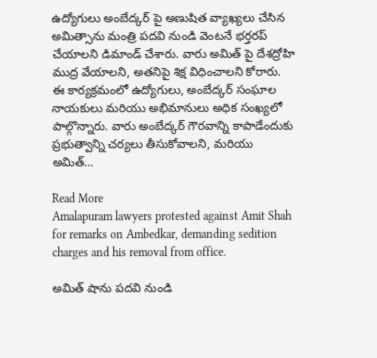ఉద్యోగులు అంబేద్కర్ పై అణుషిత వ్యాఖ్యలు చేసిన అమిత్సాను మంత్రి పదవి నుండి వెంటనే భర్తరప్ చేయాలని డిమాండ్ చేశారు. వారు అమిత్ పై దేశద్రోహి ముద్ర వేయాలని, అతనిపై శిక్ష విధించాలని కోరారు. ఈ కార్యక్రమంలో ఉద్యోగులు, అంబేద్కర్ సంఘాల నాయకులు మరియు అభిమానులు అధిక సంఖ్యలో పాల్గొన్నారు. వారు అంబేద్కర్ గౌరవాన్ని కాపాడేందుకు ప్రభుత్వాన్ని చర్యలు తీసుకోవాలని, మరియు అమిత్…

Read More
Amalapuram lawyers protested against Amit Shah for remarks on Ambedkar, demanding sedition charges and his removal from office.

అమిత్ షాను పదవి నుండి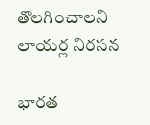తొలగించాలని లాయర్ల నిరసన

భారత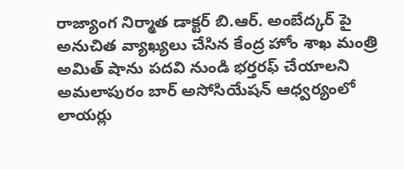రాజ్యాంగ నిర్మాత డాక్టర్ బి.ఆర్. అంబేద్కర్ పై అనుచిత వ్యాఖ్యలు చేసిన కేంద్ర హోం శాఖ మంత్రి అమిత్ షాను పదవి నుండి భర్తరఫ్ చేయాలని అమలాపురం బార్ అసోసియేషన్ ఆధ్వర్యంలో లాయర్లు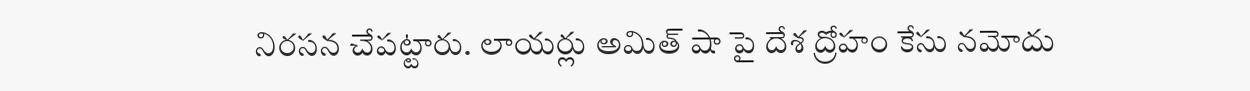నిరసన చేపట్టారు. లాయర్లు అమిత్ షా పై దేశ ద్రోహం కేసు నమోదు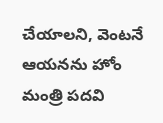చేయాలని, వెంటనే ఆయనను హోం మంత్రి పదవి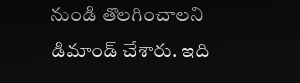నుండి తొలగించాలని డిమాండ్ చేశారు. ఇది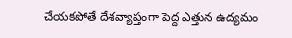చేయకపోతే దేశవ్యాప్తంగా పెద్ద ఎత్తున ఉద్యమం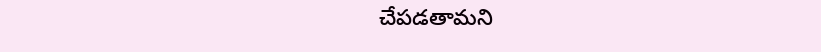చేపడతామని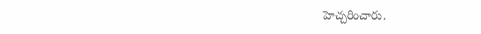హెచ్చరించారు.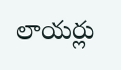లాయర్లు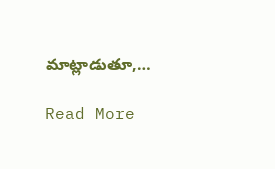మాట్లాడుతూ,…

Read More